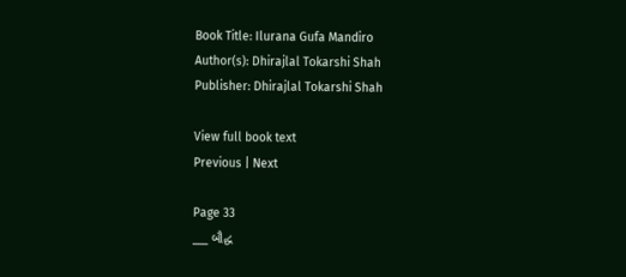Book Title: Ilurana Gufa Mandiro
Author(s): Dhirajlal Tokarshi Shah
Publisher: Dhirajlal Tokarshi Shah

View full book text
Previous | Next

Page 33
___ બૌદ્ધ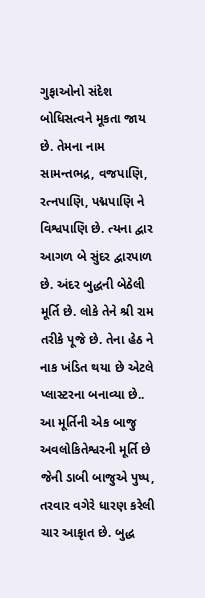ગુફાઓનો સંદેશ બોધિસત્વને મૂકતા જાય છે. તેમના નામ સામન્તભદ્ર, વજપાણિ, રત્નપાણિ, પદ્મપાણિ ને વિશ્વપાણિ છે. ત્યના દ્વાર આગળ બે સુંદર દ્વારપાળ છે. અંદર બુદ્ધની બેઠેલી મૂર્તિ છે. લોકે તેને શ્રી રામ તરીકે પૂજે છે. તેના હેઠ ને નાક ખંડિત થયા છે એટલે પ્લાસ્ટરના બનાવ્યા છે.. આ મૂર્તિની એક બાજુ અવલોકિતેશ્વરની મૂર્તિ છે જેની ડાબી બાજુએ પુષ્પ, તરવાર વગેરે ધારણ કરેલી ચાર આકૃાત છે. બુદ્ધ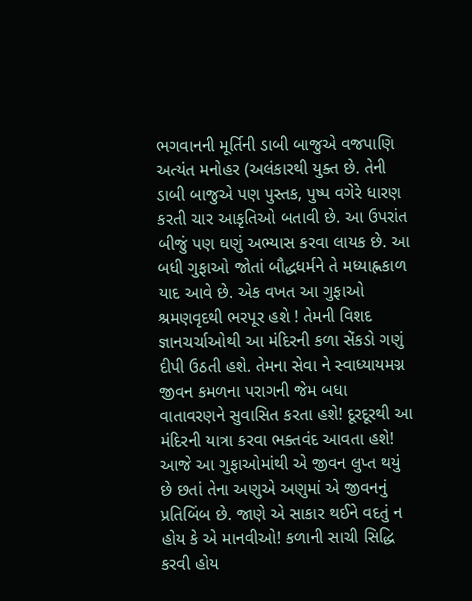ભગવાનની મૂર્તિની ડાબી બાજુએ વજપાણિ અત્યંત મનોહર (અલંકારથી યુક્ત છે. તેની ડાબી બાજુએ પણ પુસ્તક, પુષ્પ વગેરે ધારણ કરતી ચાર આકૃતિઓ બતાવી છે. આ ઉપરાંત બીજું પણ ઘણું અભ્યાસ કરવા લાયક છે. આ બધી ગુફાઓ જોતાં બૌદ્ધધર્મને તે મધ્યાહ્નકાળ યાદ આવે છે. એક વખત આ ગુફાઓ શ્રમણવૃદથી ભરપૂર હશે ! તેમની વિશદ જ્ઞાનચર્ચાઓથી આ મંદિરની કળા સેંકડો ગણું દીપી ઉઠતી હશે. તેમના સેવા ને સ્વાધ્યાયમગ્ન જીવન કમળના પરાગની જેમ બધા વાતાવરણને સુવાસિત કરતા હશે! દૂરદૂરથી આ મંદિરની યાત્રા કરવા ભક્તવંદ આવતા હશે! આજે આ ગુફાઓમાંથી એ જીવન લુપ્ત થયું છે છતાં તેના અણુએ અણુમાં એ જીવનનું પ્રતિબિંબ છે. જાણે એ સાકાર થઈને વદતું ન હોય કે એ માનવીઓ! કળાની સાચી સિદ્ધિ કરવી હોય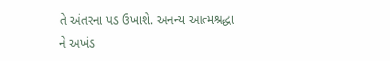તે અંતરના પડ ઉખાશે. અનન્ય આત્મશ્રદ્ધા ને અખંડ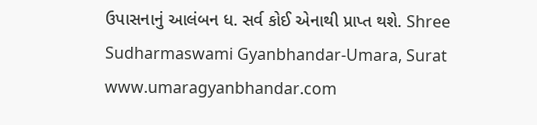ઉપાસનાનું આલંબન ધ. સર્વ કોઈ એનાથી પ્રાપ્ત થશે. Shree Sudharmaswami Gyanbhandar-Umara, Surat www.umaragyanbhandar.com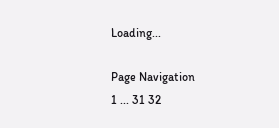Loading...

Page Navigation
1 ... 31 32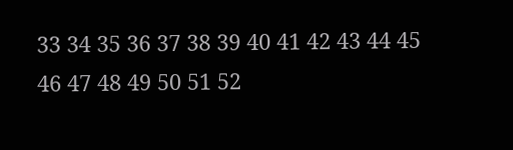33 34 35 36 37 38 39 40 41 42 43 44 45 46 47 48 49 50 51 52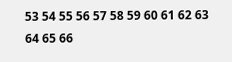53 54 55 56 57 58 59 60 61 62 63 64 65 66